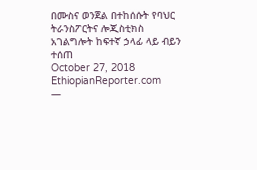በሙስና ወንጀል በተከሰሱት የባህር ትራንስፖርትና ሎጂስቲክስ አገልግሎት ከፍተኛ ኃላፊ ላይ ብይን ተሰጠ
October 27, 2018
EthiopianReporter.com
—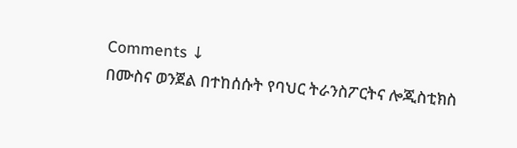Comments ↓
በሙስና ወንጀል በተከሰሱት የባህር ትራንስፖርትና ሎጂስቲክስ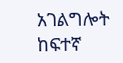አገልግሎት ከፍተኛ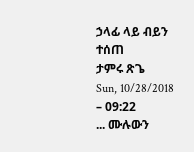ኃላፊ ላይ ብይን ተሰጠ
ታምሩ ጽጌ
Sun, 10/28/2018 – 09:22
... ሙሉውን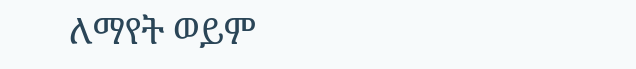ለማየት ወይም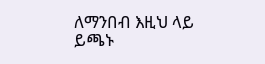ለማንበብ እዚህ ላይ ይጫኑ